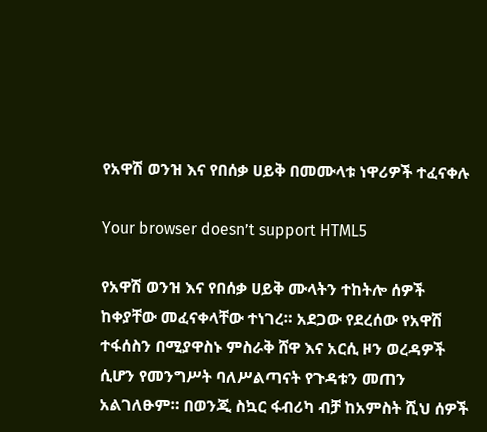የአዋሽ ወንዝ እና የበሰቃ ሀይቅ በመሙላቱ ነዋሪዎች ተፈናቀሉ

Your browser doesn’t support HTML5

የአዋሽ ወንዝ እና የበሰቃ ሀይቅ ሙላትን ተከትሎ ሰዎች ከቀያቸው መፈናቀላቸው ተነገረ። አደጋው የደረሰው የአዋሽ ተፋሰስን በሚያዋስኑ ምስራቅ ሸዋ እና አርሲ ዞን ወረዳዎች ሲሆን የመንግሥት ባለሥልጣናት የጉዳቱን መጠን አልገለፁም። በወንጂ ስኳር ፋብሪካ ብቻ ከአምስት ሺህ ሰዎች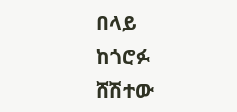በላይ ከጎሮፉ ሸሽተው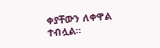ቀያቸውን ለቀዋል ተብሏል።